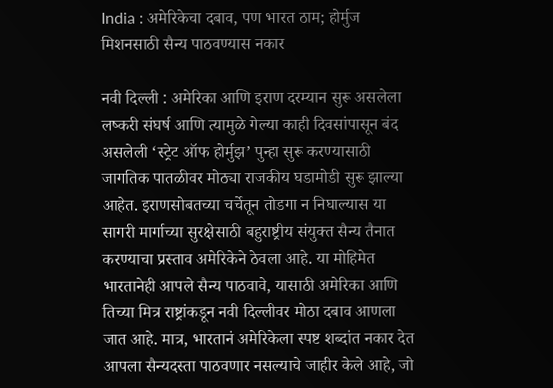India : अमेरिकेचा दबाव, पण भारत ठाम; होर्मुज मिशनसाठी सैन्य पाठवण्यास नकार

नवी दिल्ली : अमेरिका आणि इराण दरम्यान सुरू असलेला लष्करी संघर्ष आणि त्यामुळे गेल्या काही दिवसांपासून बंद असलेली ‘स्ट्रेट ऑफ होर्मुझ’ पुन्हा सुरू करण्यासाठी जागतिक पातळीवर मोठ्या राजकीय घडामोडी सुरू झाल्या आहेत. इराणसोबतच्या चर्चेतून तोडगा न निघाल्यास या सागरी मार्गाच्या सुरक्षेसाठी बहुराष्ट्रीय संयुक्त सैन्य तैनात करण्याचा प्रस्ताव अमेरिकेने ठेवला आहे. या मोहिमेत भारतानेही आपले सैन्य पाठवावे, यासाठी अमेरिका आणि तिच्या मित्र राष्ट्रांकडून नवी दिल्लीवर मोठा दबाव आणला जात आहे. मात्र, भारतानं अमेरिकेला स्पष्ट शब्दांत नकार देत आपला सैन्यदस्ता पाठवणार नसल्याचे जाहीर केले आहे, जो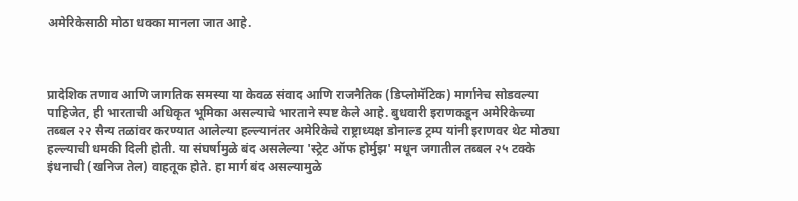अमेरिकेसाठी मोठा धक्का मानला जात आहे.



प्रादेशिक तणाव आणि जागतिक समस्या या केवळ संवाद आणि राजनैतिक (डिप्लोमॅटिक) मार्गानेच सोडवल्या पाहिजेत, ही भारताची अधिकृत भूमिका असल्याचे भारताने स्पष्ट केले आहे. बुधवारी इराणकडून अमेरिकेच्या तब्बल २२ सैन्य तळांवर करण्यात आलेल्या हल्ल्यानंतर अमेरिकेचे राष्ट्राध्यक्ष डोनाल्ड ट्रम्प यांनी इराणवर थेट मोठ्या हल्ल्याची धमकी दिली होती. या संघर्षामुळे बंद असलेल्या 'स्ट्रेट ऑफ होर्मुझ' मधून जगातील तब्बल २५ टक्के इंधनाची (खनिज तेल) वाहतूक होते. हा मार्ग बंद असल्यामुळे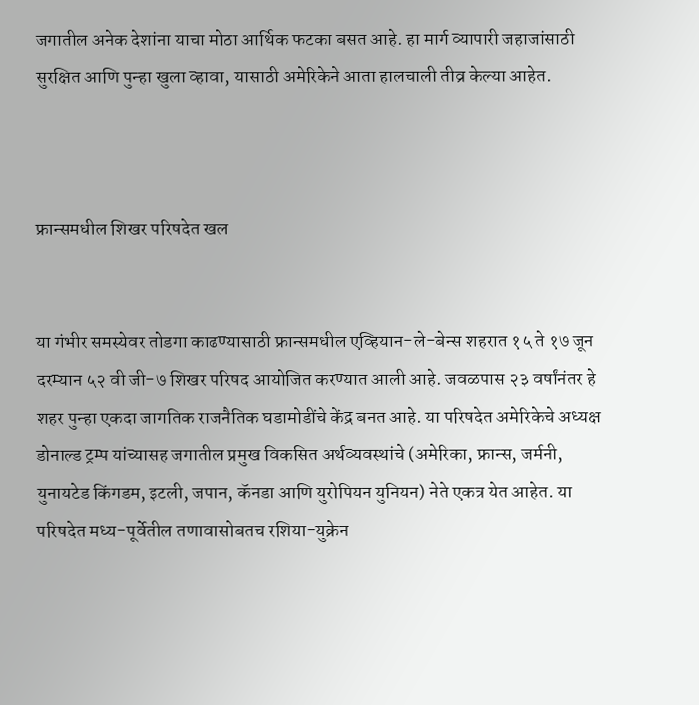जगातील अनेक देशांना याचा मोठा आर्थिक फटका बसत आहे. हा मार्ग व्यापारी जहाजांसाठी सुरक्षित आणि पुन्हा खुला व्हावा, यासाठी अमेरिकेने आता हालचाली तीव्र केल्या आहेत.



फ्रान्समधील शिखर परिषदेत खल


या गंभीर समस्येवर तोडगा काढण्यासाठी फ्रान्समधील एव्हियान-ले-बेन्स शहरात १५ ते १७ जून दरम्यान ५२ वी जी-७ शिखर परिषद आयोजित करण्यात आली आहे. जवळपास २३ वर्षांनंतर हे शहर पुन्हा एकदा जागतिक राजनैतिक घडामोडींचे केंद्र बनत आहे. या परिषदेत अमेरिकेचे अध्यक्ष डोनाल्ड ट्रम्प यांच्यासह जगातील प्रमुख विकसित अर्थव्यवस्थांचे (अमेरिका, फ्रान्स, जर्मनी, युनायटेड किंगडम, इटली, जपान, कॅनडा आणि युरोपियन युनियन) नेते एकत्र येत आहेत. या परिषदेत मध्य-पूर्वेतील तणावासोबतच रशिया-युक्रेन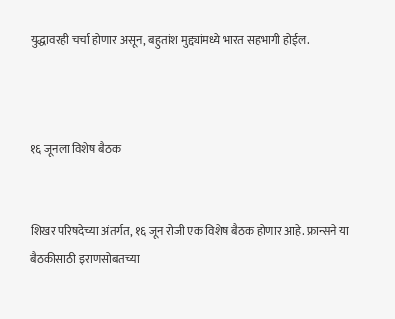युद्धावरही चर्चा होणार असून, बहुतांश मुद्द्यांमध्ये भारत सहभागी होईल.



१६ जूनला विशेष बैठक


शिखर परिषदेच्या अंतर्गत, १६ जून रोजी एक विशेष बैठक होणार आहे. फ्रान्सने या बैठकीसाठी इराणसोबतच्या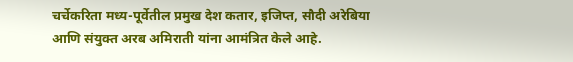चर्चेकरिता मध्य-पूर्वेतील प्रमुख देश कतार, इजिप्त, सौदी अरेबिया आणि संयुक्त अरब अमिराती यांना आमंत्रित केले आहे.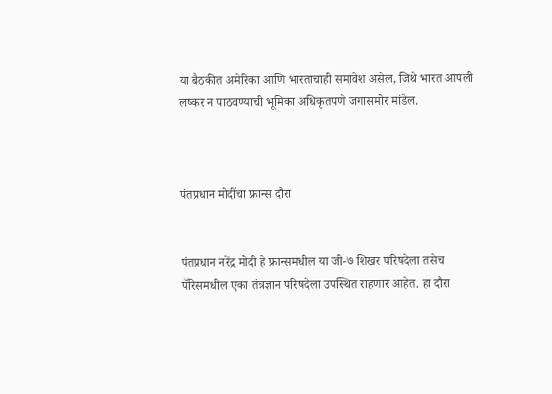या बैठकीत अमेरिका आणि भारताचाही समावेश असेल, जिथे भारत आपली लष्कर न पाठवण्याची भूमिका अधिकृतपणे जगासमोर मांडेल.



पंतप्रधान मोदींचा फ्रान्स दौरा


पंतप्रधान नरेंद्र मोदी हे फ्रान्समधील या जी-७ शिखर परिषदेला तसेच पॅरिसमधील एका तंत्रज्ञान परिषदेला उपस्थित राहणार आहेत. हा दौरा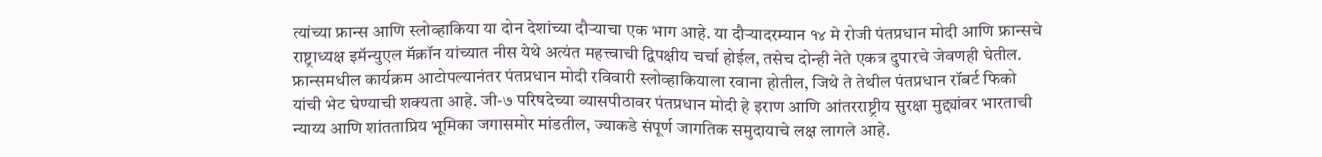त्यांच्या फ्रान्स आणि स्लोव्हाकिया या दोन देशांच्या दौऱ्याचा एक भाग आहे. या दौऱ्यादरम्यान १४ मे रोजी पंतप्रधान मोदी आणि फ्रान्सचे राष्ट्राध्यक्ष इमॅन्युएल मॅक्रॉन यांच्यात नीस येथे अत्यंत महत्त्वाची द्विपक्षीय चर्चा होईल, तसेच दोन्ही नेते एकत्र दुपारचे जेवणही घेतील. फ्रान्समधील कार्यक्रम आटोपल्यानंतर पंतप्रधान मोदी रविवारी स्लोव्हाकियाला रवाना होतील, जिथे ते तेथील पंतप्रधान रॉबर्ट फिको यांची भेट घेण्याची शक्यता आहे. जी-७ परिषदेच्या व्यासपीठावर पंतप्रधान मोदी हे इराण आणि आंतरराष्ट्रीय सुरक्षा मुद्द्यांवर भारताची न्याय्य आणि शांतताप्रिय भूमिका जगासमोर मांडतील, ज्याकडे संपूर्ण जागतिक समुदायाचे लक्ष लागले आहे.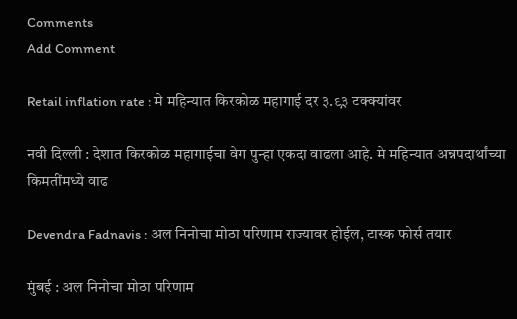Comments
Add Comment

Retail inflation rate : मे महिन्यात किरकोळ महागाई दर ३.९३ टक्क्यांवर

नवी दिल्ली : देशात किरकोळ महागाईचा वेग पुन्हा एकदा वाढला आहे. मे महिन्यात अन्नपदार्थांच्या किमतींमध्ये वाढ

Devendra Fadnavis : अल निनोचा मोठा परिणाम राज्यावर होईल, टास्क फोर्स तयार

मुंबई : अल निनोचा मोठा परिणाम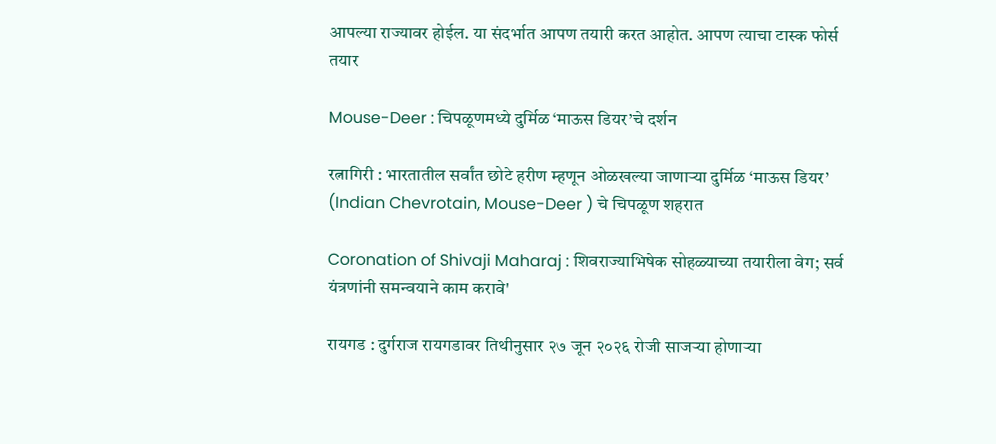आपल्या राज्यावर होईल. या संदर्भात आपण तयारी करत आहोत. आपण त्याचा टास्क फोर्स तयार

Mouse-Deer : चिपळूणमध्ये दुर्मिळ ‘माऊस डियर’चे दर्शन

रत्नागिरी : भारतातील सर्वांत छोटे हरीण म्हणून ओळखल्या जाणाऱ्या दुर्मिळ ‘माऊस डियर’ (Indian Chevrotain, Mouse-Deer ) चे चिपळूण शहरात

Coronation of Shivaji Maharaj : शिवराज्याभिषेक सोहळ्याच्या तयारीला वेग; सर्व यंत्रणांनी समन्वयाने काम करावे'

रायगड : दुर्गराज रायगडावर तिथीनुसार २७ जून २०२६ रोजी साजऱ्या होणाऱ्या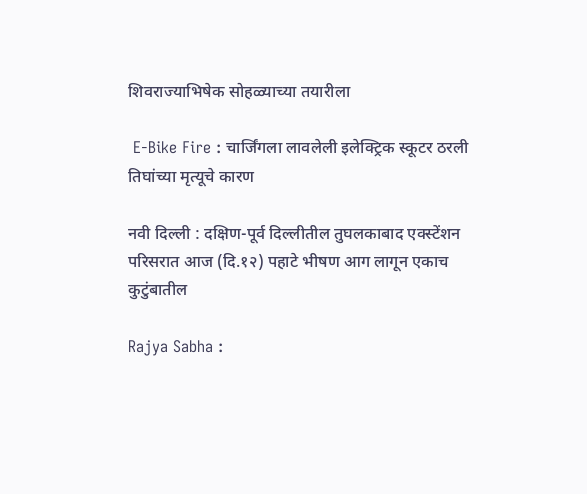शिवराज्याभिषेक सोहळ्याच्या तयारीला

 E-Bike Fire : चार्जिंगला लावलेली इलेक्ट्रिक स्कूटर ठरली तिघांच्या मृत्यूचे कारण

नवी दिल्ली : दक्षिण-पूर्व दिल्लीतील तुघलकाबाद एक्स्टेंशन परिसरात आज (दि.१२) पहाटे भीषण आग लागून एकाच कुटुंबातील

Rajya Sabha :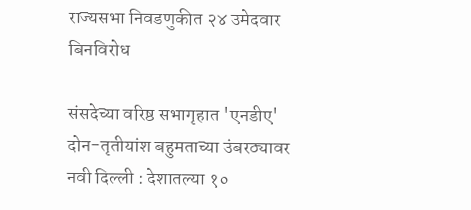राज्यसभा निवडणुकीत २४ उमेदवार बिनविरोध

संसदेच्या वरिष्ठ सभागृहात 'एनडीए' दोन-तृतीयांश बहुमताच्या उंबरठ्यावर नवी दिल्ली : देशातल्या १०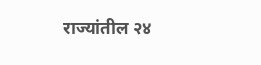राज्यांतील २४